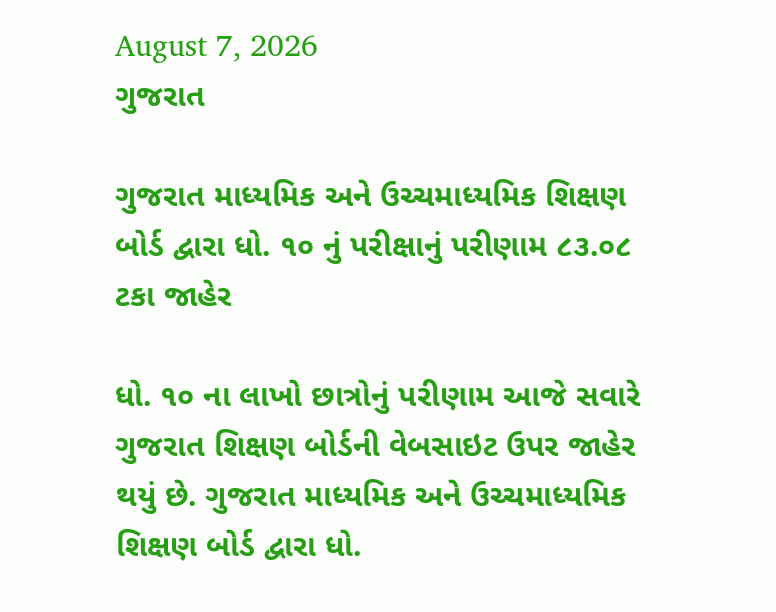August 7, 2026
ગુજરાત

ગુજરાત માધ્‍યમિક અને ઉચ્‍ચમાધ્‍યમિક શિક્ષણ બોર્ડ દ્વારા ધો. ૧૦ નું પરીક્ષાનું પરીણામ ૮૩.૦૮ ટકા જાહેર

ધો. ૧૦ ના લાખો છાત્રોનું પરીણામ આજે સવારે ગુજરાત શિક્ષણ બોર્ડની વેબસાઇટ ઉપર જાહેર થયું છે. ગુજરાત માધ્‍યમિક અને ઉચ્‍ચમાધ્‍યમિક શિક્ષણ બોર્ડ દ્વારા ધો.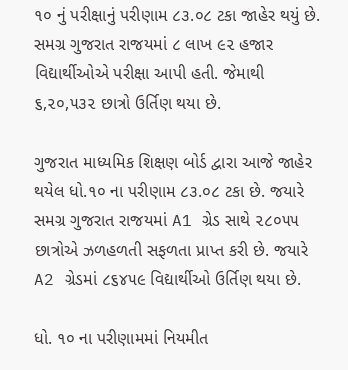૧૦ નું પરીક્ષાનું પરીણામ ૮૩.૦૮ ટકા જાહેર થયું છે. સમગ્ર ગુજરાત રાજયમાં ૮ લાખ ૯૨ હજાર વિદ્યાર્થીઓએ પરીક્ષા આપી હતી. જેમાથી ૬,૨૦,૫૩૨ છાત્રો ઉર્તિણ થયા છે.

ગુજરાત માધ્‍યમિક શિક્ષણ બોર્ડ દ્વારા આજે જાહેર થયેલ ધો.૧૦ ના પરીણામ ૮૩.૦૮ ટકા છે. જયારે સમગ્ર ગુજરાત રાજયમાં A1 ગ્રેડ સાથે ૨૮૦૫૫ છાત્રોએ ઝળહળતી સફળતા પ્રાપ્ત કરી છે. જયારે A2 ગ્રેડમાં ૮૬૪૫૯ વિદ્યાર્થીઓ ઉર્તિણ થયા છે.

ધો. ૧૦ ના પરીણામમાં નિયમીત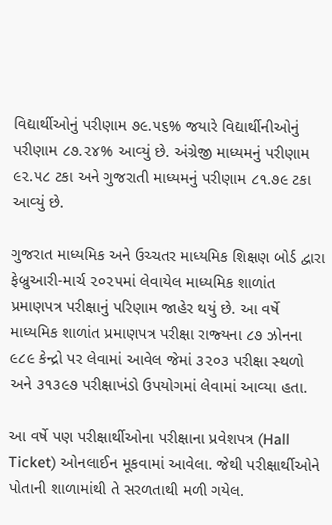વિદ્યાર્થીઓનું પરીણામ ૭૯.૫૬% જયારે વિદ્યાર્થીનીઓનું પરીણામ ૮૭.૨૪% આવ્‍યું છે. અંગ્રેજી માધ્‍યમનું પરીણામ ૯૨.૫૮ ટકા અને ગુજરાતી માધ્‍યમનું પરીણામ ૮૧.૭૯ ટકા આવ્‍યું છે.

ગુજરાત માધ્‍યમિક અને ઉચ્‍ચતર માધ્‍યમિક શિક્ષણ બોર્ડ દ્વારા ફેબ્રુઆરી-માર્ચ ૨૦૨૫માં લેવાયેલ માધ્‍યમિક શાળાંત પ્રમાણપત્ર પરીક્ષાનું પરિણામ જાહેર થયું છે. આ વર્ષે માધ્‍યમિક શાળાંત પ્રમાણપત્ર પરીક્ષા રાજ્‍યના ૮૭ ઝોનના ૯૮૯ કેન્‍દ્રો પર લેવામાં આવેલ જેમાં ૩૨૦૩ પરીક્ષા સ્‍થળો અને ૩૧૩૯૭ પરીક્ષાખંડો ઉપયોગમાં લેવામાં આવ્‍યા હતા.

આ વર્ષે પણ પરીક્ષાર્થીઓના પરીક્ષાના પ્રવેશપત્ર (Hall Ticket) ઓનલાઈન મૂકવામાં આવેલા. જેથી પરીક્ષાર્થીઓને પોતાની શાળામાંથી તે સરળતાથી મળી ગયેલ.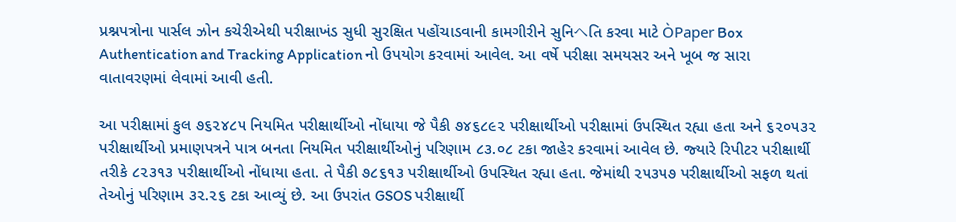પ્રશ્નપત્રોના પાર્સલ ઝોન કચેરીએથી પરીક્ષાખંડ સુધી સુરક્ષિત પહોંચાડવાની કામગીરીને સુનિヘતિ કરવા માટે ÒPaper Box Authentication and Tracking Application નો ઉપયોગ કરવામાં આવેલ. આ વર્ષે પરીક્ષા સમયસર અને ખૂબ જ સારા વાતાવરણમાં લેવામાં આવી હતી.

આ પરીક્ષામાં કુલ ૭૬૨૪૮૫ નિયમિત પરીક્ષાર્થીઓ નોંધાયા જે પૈકી ૭૪૬૮૯૨ પરીક્ષાર્થીઓ પરીક્ષામાં ઉપસ્‍થિત રહ્યા હતા અને ૬૨૦૫૩૨ પરીક્ષાર્થીઓ પ્રમાણપત્રને પાત્ર બનતા નિયમિત પરીક્ષાર્થીઓનું પરિણામ ૮૩.૦૮ ટકા જાહેર કરવામાં આવેલ છે. જ્‍યારે રિપીટર પરીક્ષાર્થી તરીકે ૮૨૩૧૩ પરીક્ષાર્થીઓ નોંધાયા હતા. તે પૈકી ૭૮૬૧૩ પરીક્ષાર્થીઓ ઉપસ્‍થિત રહ્યા હતા. જેમાંથી ૨૫૩૫૭ પરીક્ષાર્થીઓ સફળ થતાં તેઓનું પરિણામ ૩૨.૨૬ ટકા આવ્‍યું છે. આ ઉપરાંત GSOS પરીક્ષાર્થી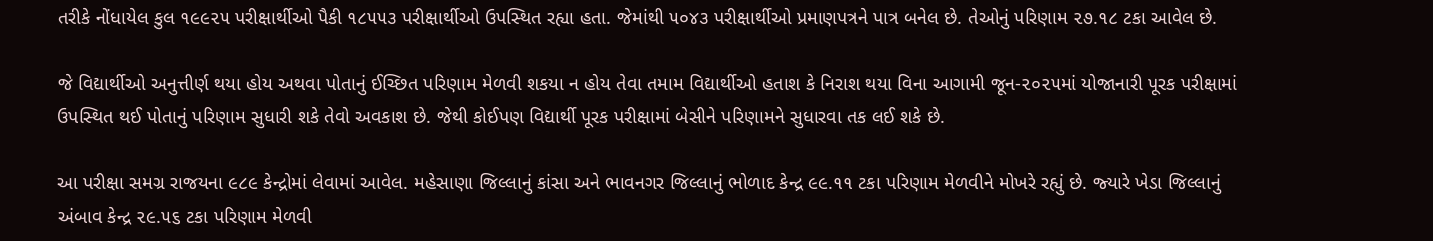તરીકે નોંધાયેલ કુલ ૧૯૯૨૫ પરીક્ષાર્થીઓ પૈકી ૧૮૫૫૩ પરીક્ષાર્થીઓ ઉપસ્‍થિત રહ્યા હતા. જેમાંથી ૫૦૪૩ પરીક્ષાર્થીઓ પ્રમાણપત્રને પાત્ર બનેલ છે. તેઓનું પરિણામ ૨૭.૧૮ ટકા આવેલ છે.

જે વિદ્યાર્થીઓ અનુત્તીર્ણ થયા હોય અથવા પોતાનું ઈચ્‍છિત પરિણામ મેળવી શકયા ન હોય તેવા તમામ વિદ્યાર્થીઓ હતાશ કે નિરાશ થયા વિના આગામી જૂન-૨૦૨૫માં યોજાનારી પૂરક પરીક્ષામાં ઉપસ્‍થિત થઈ પોતાનું પરિણામ સુધારી શકે તેવો અવકાશ છે. જેથી કોઈપણ વિદ્યાર્થી પૂરક પરીક્ષામાં બેસીને પરિણામને સુધારવા તક લઈ શકે છે.

આ પરીક્ષા સમગ્ર રાજયના ૯૮૯ કેન્‍દ્રોમાં લેવામાં આવેલ. મહેસાણા જિલ્લાનું કાંસા અને ભાવનગર જિલ્લાનું ભોળાદ કેન્‍દ્ર ૯૯.૧૧ ટકા પરિણામ મેળવીને મોખરે રહ્યું છે. જ્‍યારે ખેડા જિલ્લાનું અંબાવ કેન્‍દ્ર ૨૯.૫૬ ટકા પરિણામ મેળવી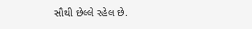સૌથી છેલ્લે રહેલ છે.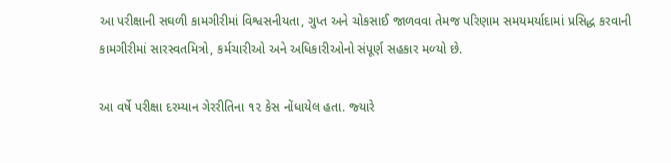આ પરીક્ષાની સઘળી કામગીરીમાં વિશ્વસનીયતા, ગુપ્ત અને ચોકસાઈ જાળવવા તેમજ પરિણામ સમયમર્યાદામાં પ્રસિદ્ધ કરવાની કામગીરીમાં સારસ્‍વતમિત્રો, કર્મચારીઓ અને અધિકારીઓનો સંપૂર્ણ સહકાર મળ્‍યો છે.

આ વર્ષે પરીક્ષા દરમ્‍યાન ગેરરીતિના ૧૨ કેસ નોંધાયેલ હતા. જ્‍યારે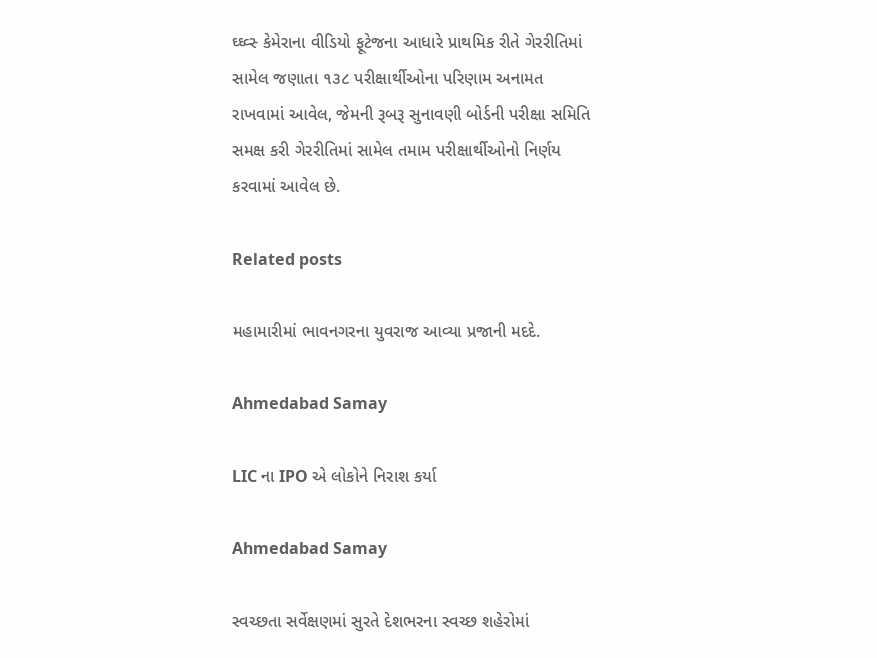ઘ્‍ઘ્‍વ્‍સ્‍ કેમેરાના વીડિયો ફૂટેજના આધારે પ્રાથમિક રીતે ગેરરીતિમાં સામેલ જણાતા ૧૩૮ પરીક્ષાર્થીઓના પરિણામ અનામત રાખવામાં આવેલ, જેમની રૂબરૂ સુનાવણી બોર્ડની પરીક્ષા સમિતિ સમક્ષ કરી ગેરરીતિમાં સામેલ તમામ પરીક્ષાર્થીઓનો નિર્ણય કરવામાં આવેલ છે.

Related posts

મહામારીમાં ભાવનગરના યુવરાજ આવ્યા પ્રજાની મદદે.

Ahmedabad Samay

LIC ના IPO એ લોકોને નિરાશ કર્યા

Ahmedabad Samay

સ્વચ્છતા સર્વેક્ષણમાં સુરતે દેશભરના સ્વચ્છ શહેરોમાં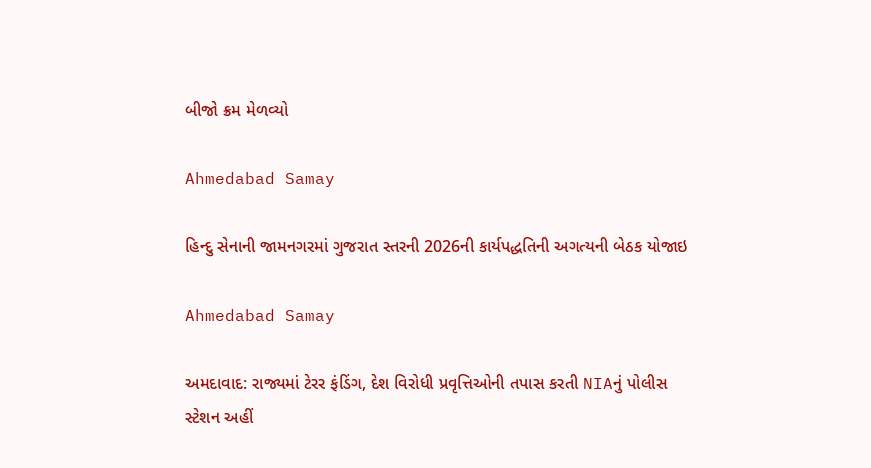બીજો ક્રમ મેળવ્યો

Ahmedabad Samay

હિન્દુ સેનાની જામનગરમાં ગુજરાત સ્તરની 2026ની કાર્યપદ્ધતિની અગત્યની બેઠક યોજાઇ

Ahmedabad Samay

અમદાવાદ: રાજ્યમાં ટેરર ફંડિંગ, દેશ વિરોધી પ્રવૃત્તિઓની તપાસ કરતી NIAનું પોલીસ સ્ટેશન અહીં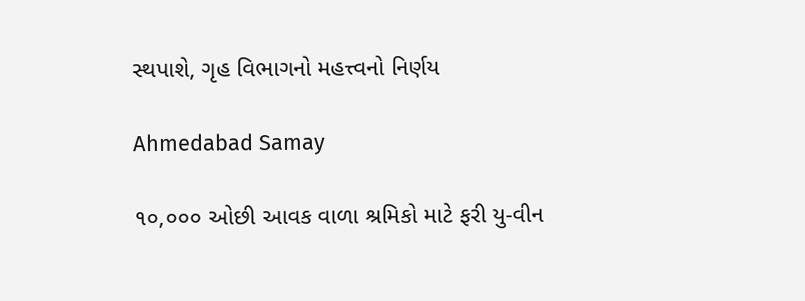સ્થપાશે, ગૃહ વિભાગનો મહત્ત્વનો નિર્ણય

Ahmedabad Samay

૧૦,૦૦૦ ઓછી આવક વાળા શ્રમિકો માટે ફરી યુ-વીન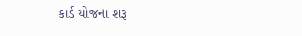કાર્ડ યોજના શરૂ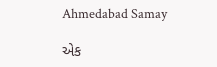Ahmedabad Samay

એક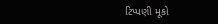ટિપ્પણી મૂકો